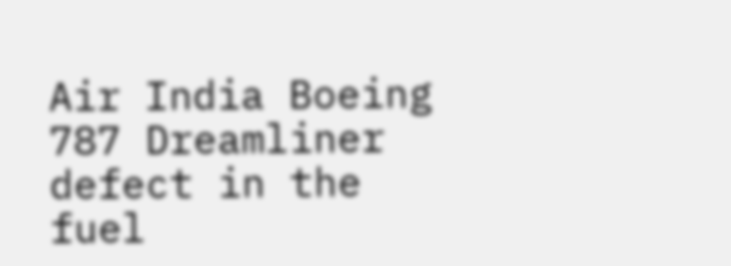Air India Boeing 787 Dreamliner defect in the fuel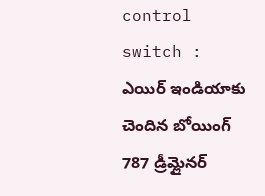control switch : ఎయిర్ ఇండియాకు చెందిన బోయింగ్ 787 డ్రీమ్లైనర్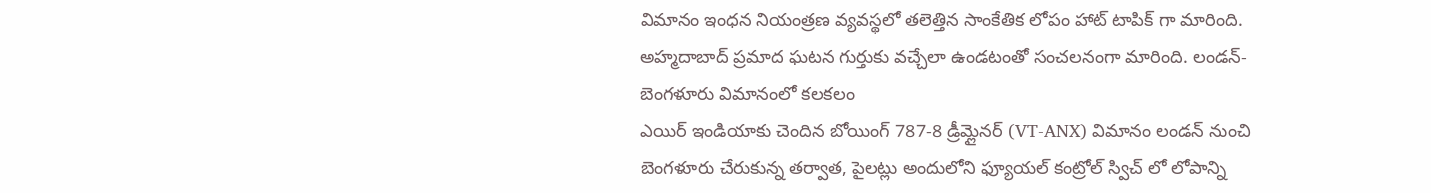విమానం ఇంధన నియంత్రణ వ్యవస్థలో తలెత్తిన సాంకేతిక లోపం హాట్ టాపిక్ గా మారింది. అహ్మదాబాద్ ప్రమాద ఘటన గుర్తుకు వచ్చేలా ఉండటంతో సంచలనంగా మారింది. లండన్-బెంగళూరు విమానంలో కలకలం
ఎయిర్ ఇండియాకు చెందిన బోయింగ్ 787-8 డ్రీమ్లైనర్ (VT-ANX) విమానం లండన్ నుంచి బెంగళూరు చేరుకున్న తర్వాత, పైలట్లు అందులోని ఫ్యూయల్ కంట్రోల్ స్విచ్ లో లోపాన్ని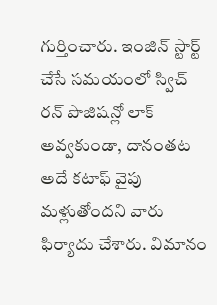గుర్తించారు. ఇంజిన్ స్టార్ట్ చేసే సమయంలో స్విచ్ రన్ పొజిషన్లో లాక్ అవ్వకుండా, దానంతట అదే కటాఫ్ వైపు మళ్లుతోందని వారు ఫిర్యాదు చేశారు. విమానం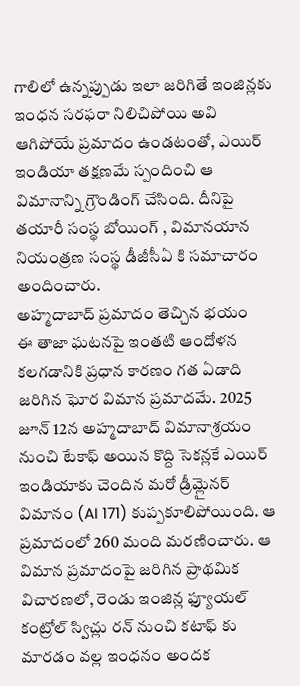గాలిలో ఉన్నప్పుడు ఇలా జరిగితే ఇంజిన్లకు ఇంధన సరఫరా నిలిచిపోయి అవి ఆగిపోయే ప్రమాదం ఉండటంతో, ఎయిర్ ఇండియా తక్షణమే స్పందించి ఆ విమానాన్ని గ్రౌండింగ్ చేసింది. దీనిపై తయారీ సంస్థ బోయింగ్ , విమానయాన నియంత్రణ సంస్థ డీజీసీఏ కి సమాచారం అందించారు.
అహ్మదాబాద్ ప్రమాదం తెచ్చిన భయం
ఈ తాజా ఘటనపై ఇంతటి ఆందోళన కలగడానికి ప్రధాన కారణం గత ఏడాది జరిగిన ఘోర విమాన ప్రమాదమే. 2025 జూన్ 12న అహ్మదాబాద్ విమానాశ్రయం నుంచి టేకాఫ్ అయిన కొద్ది సెకన్లకే ఎయిర్ ఇండియాకు చెందిన మరో డ్రీమ్లైనర్ విమానం (AI 171) కుప్పకూలిపోయింది. ఆ ప్రమాదంలో 260 మంది మరణించారు. ఆ విమాన ప్రమాదంపై జరిగిన ప్రాథమిక విచారణలో, రెండు ఇంజిన్ల ఫ్యూయల్ కంట్రోల్ స్విచ్లు రన్ నుంచి కటాఫ్ కు మారడం వల్ల ఇంధనం అందక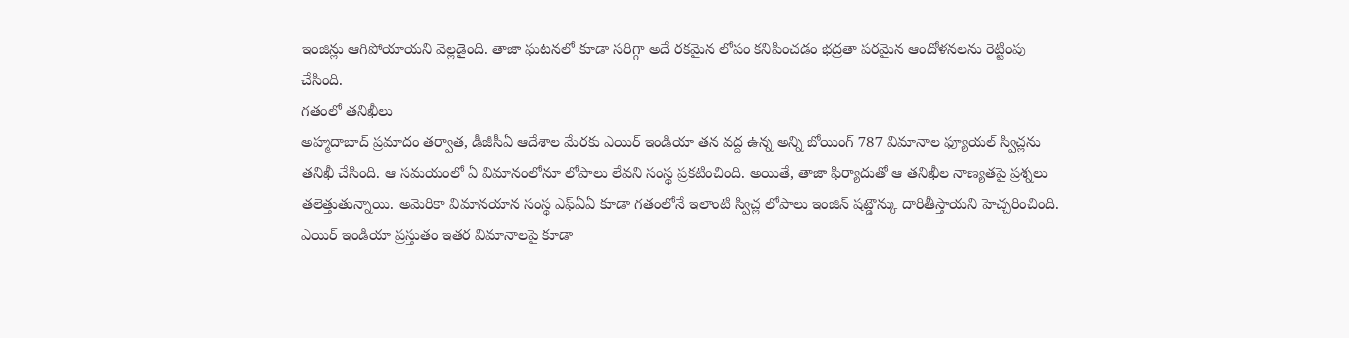ఇంజిన్లు ఆగిపోయాయని వెల్లడైంది. తాజా ఘటనలో కూడా సరిగ్గా అదే రకమైన లోపం కనిపించడం భద్రతా పరమైన ఆందోళనలను రెట్టింపు చేసింది.
గతంలో తనిఖీలు
అహ్మదాబాద్ ప్రమాదం తర్వాత, డీజీసీఏ ఆదేశాల మేరకు ఎయిర్ ఇండియా తన వద్ద ఉన్న అన్ని బోయింగ్ 787 విమానాల ఫ్యూయల్ స్విచ్లను తనిఖీ చేసింది. ఆ సమయంలో ఏ విమానంలోనూ లోపాలు లేవని సంస్థ ప్రకటించింది. అయితే, తాజా ఫిర్యాదుతో ఆ తనిఖీల నాణ్యతపై ప్రశ్నలు తలెత్తుతున్నాయి. అమెరికా విమానయాన సంస్థ ఎఫ్ఏఏ కూడా గతంలోనే ఇలాంటి స్విచ్ల లోపాలు ఇంజిన్ షట్డౌన్కు దారితీస్తాయని హెచ్చరించింది. ఎయిర్ ఇండియా ప్రస్తుతం ఇతర విమానాలపై కూడా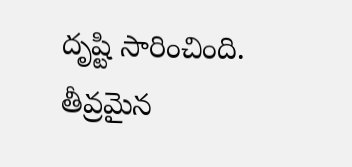దృష్టి సారించింది.
తీవ్రమైన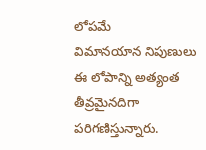లోపమే
విమానయాన నిపుణులు ఈ లోపాన్ని అత్యంత తీవ్రమైనదిగా పరిగణిస్తున్నారు.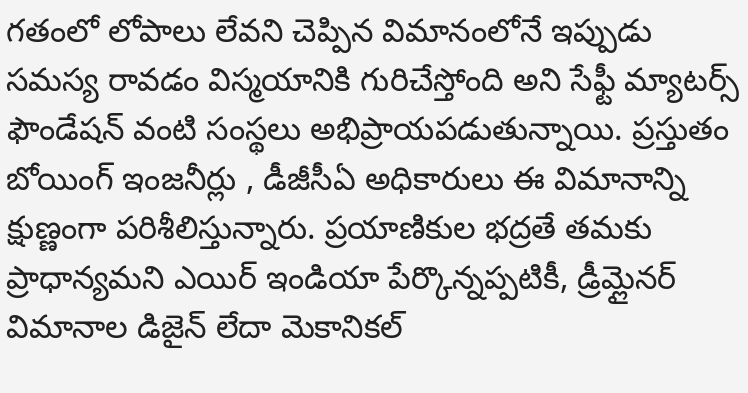గతంలో లోపాలు లేవని చెప్పిన విమానంలోనే ఇప్పుడు సమస్య రావడం విస్మయానికి గురిచేస్తోంది అని సేఫ్టీ మ్యాటర్స్ ఫౌండేషన్ వంటి సంస్థలు అభిప్రాయపడుతున్నాయి. ప్రస్తుతం బోయింగ్ ఇంజనీర్లు , డీజీసీఏ అధికారులు ఈ విమానాన్ని క్షుణ్ణంగా పరిశీలిస్తున్నారు. ప్రయాణికుల భద్రతే తమకు ప్రాధాన్యమని ఎయిర్ ఇండియా పేర్కొన్నప్పటికీ, డ్రీమ్లైనర్ విమానాల డిజైన్ లేదా మెకానికల్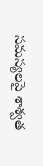సమస్యలపై శాశ్వత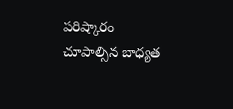పరిష్కారం చూపాల్సిన బాధ్యత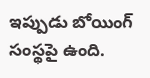ఇప్పుడు బోయింగ్ సంస్థపై ఉంది.